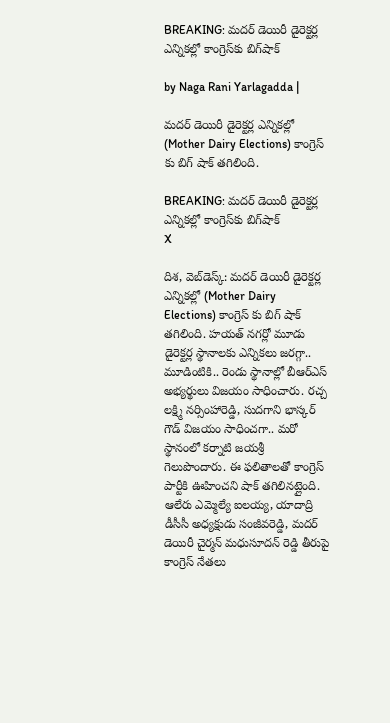BREAKING: మదర్ డెయిరీ డైరెక్టర్ల ఎన్నికల్లో కాంగ్రెస్‌కు బిగ్‌షాక్

by Naga Rani Yarlagadda |

మదర్ డెయిరీ డైరెక్టర్ల ఎన్నికల్లో (Mother Dairy Elections) కాంగ్రెస్ కు బిగ్ షాక్ తగిలింది.

BREAKING: మదర్ డెయిరీ డైరెక్టర్ల ఎన్నికల్లో కాంగ్రెస్‌కు బిగ్‌షాక్
X

దిశ, వెబ్‌డెస్క్: మదర్ డెయిరీ డైరెక్టర్ల ఎన్నికల్లో (Mother Dairy Elections) కాంగ్రెస్ కు బిగ్ షాక్ తగిలింది. హయత్ నగర్లో మూడు డైరెక్టర్ల స్థానాలకు ఎన్నికలు జరగ్గా.. మూడింటికి.. రెండు స్థానాల్లో బీఆర్ఎస్ అభ్యర్థులు విజయం సాధించారు. రచ్చ లక్ష్మి నర్సింహారెడ్డి, సుదగాని భాస్కర్ గౌడ్ విజయం సాధించగా.. మరో స్థానంలో కర్నాటి జయశ్రీ గెలుపొందారు. ఈ ఫలితాలతో కాంగ్రెస్ పార్టీకి ఊహించని షాక్ తగిలినట్లైంది. ఆలేరు ఎమ్మెల్యే ఐలయ్య, యాదాద్రి డీసీసీ అధ్యక్షుడు సంజీవరెడ్డి, మదర్ డెయిరీ చైర్మన్ మధుసూదన్ రెడ్డి తీరుపై కాంగ్రెస్ నేతలు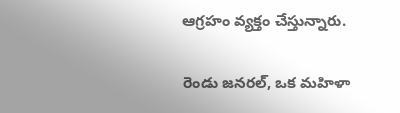ఆగ్రహం వ్యక్తం చేస్తున్నారు.

రెండు జనరల్, ఒక మహిళా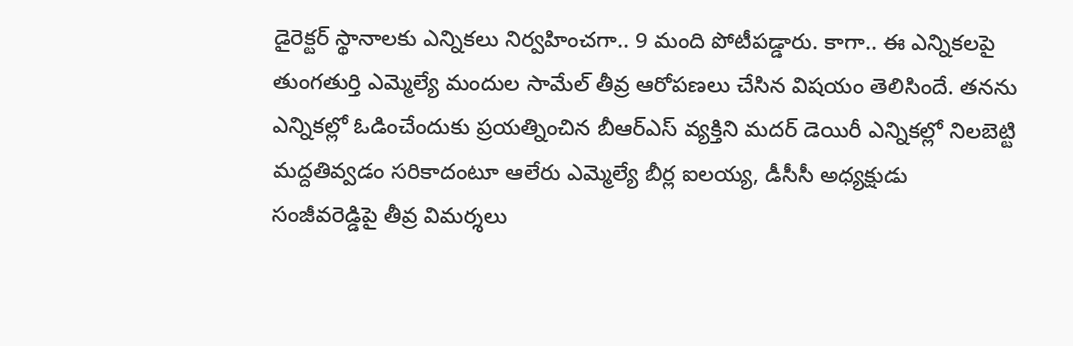డైరెక్టర్ స్థానాలకు ఎన్నికలు నిర్వహించగా.. 9 మంది పోటీపడ్డారు. కాగా.. ఈ ఎన్నికలపై తుంగతుర్తి ఎమ్మెల్యే మందుల సామేల్ తీవ్ర ఆరోపణలు చేసిన విషయం తెలిసిందే. తనను ఎన్నికల్లో ఓడించేందుకు ప్రయత్నించిన బీఆర్ఎస్ వ్యక్తిని మదర్ డెయిరీ ఎన్నికల్లో నిలబెట్టి మద్దతివ్వడం సరికాదంటూ ఆలేరు ఎమ్మెల్యే బీర్ల ఐలయ్య, డీసీసీ అధ్యక్షుడు సంజీవరెడ్డిపై తీవ్ర విమర్శలు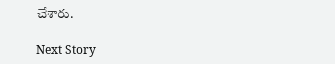చేశారు.

Next Story